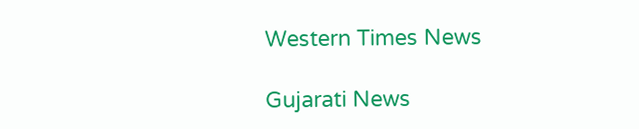Western Times News

Gujarati News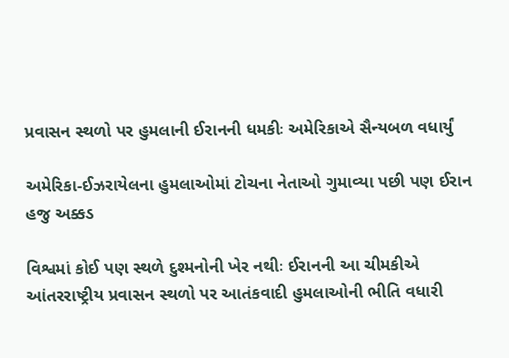પ્રવાસન સ્થળો પર હુમલાની ઈરાનની ધમકીઃ અમેરિકાએ સૈન્યબળ વધાર્યું

અમેરિકા-ઈઝરાયેલના હુમલાઓમાં ટોચના નેતાઓ ગુમાવ્યા પછી પણ ઈરાન હજુ અક્કડ

વિશ્વમાં કોઈ પણ સ્થળે દુશ્મનોની ખેર નથીઃ ઈરાનની આ ચીમકીએ આંતરરાષ્ટ્રીય પ્રવાસન સ્થળો પર આતંકવાદી હુમલાઓની ભીતિ વધારી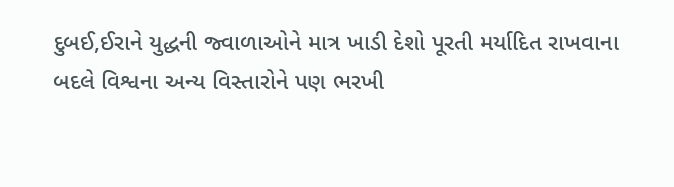દુબઈ,ઈરાને યુદ્ધની જ્વાળાઓને માત્ર ખાડી દેશો પૂરતી મર્યાદિત રાખવાના બદલે વિશ્વના અન્ય વિસ્તારોને પણ ભરખી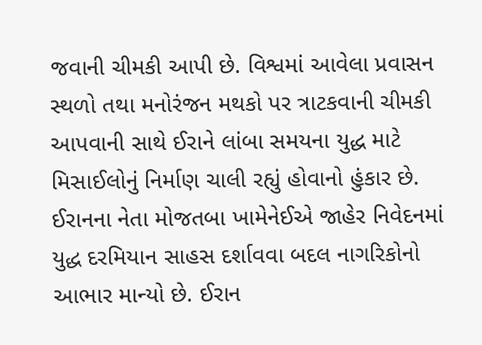જવાની ચીમકી આપી છે. વિશ્વમાં આવેલા પ્રવાસન સ્થળો તથા મનોરંજન મથકો પર ત્રાટકવાની ચીમકી આપવાની સાથે ઈરાને લાંબા સમયના યુદ્ધ માટે મિસાઈલોનું નિર્માણ ચાલી રહ્યું હોવાનો હુંકાર છે. ઈરાનના નેતા મોજતબા ખામેનેઈએ જાહેર નિવેદનમાં યુદ્ધ દરમિયાન સાહસ દર્શાવવા બદલ નાગરિકોનો આભાર માન્યો છે. ઈરાન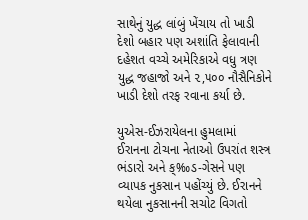સાથેનું યુદ્ધ લાંબું ખેંચાય તો ખાડી દેશો બહાર પણ અશાંતિ ફેલાવાની દહેશત વચ્ચે અમેરિકાએ વધુ ત્રણ યુદ્ધ જહાજો અને ૨,૫૦૦ નૌસૈનિકોને ખાડી દેશો તરફ રવાના કર્યા છે.

યુએસ-ઈઝરાયેલના હુમલામાં ઈરાનના ટોચના નેતાઓ ઉપરાંત શસ્ત્ર ભંડારો અને ક્‰ડ-ગેસને પણ વ્યાપક નુકસાન પહોંચ્યું છે. ઈરાનને થયેલા નુકસાનની સચોટ વિગતો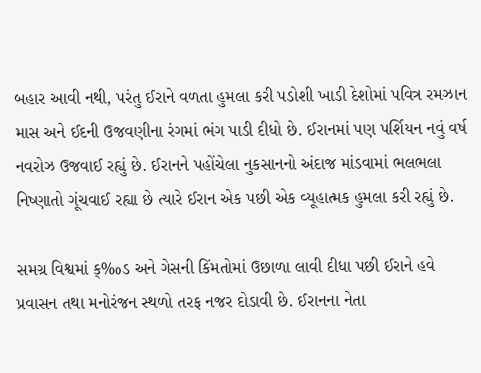બહાર આવી નથી, પરંતુ ઈરાને વળતા હુમલા કરી પડોશી ખાડી દેશોમાં પવિત્ર રમઝાન માસ અને ઈદની ઉજવણીના રંગમાં ભંગ પાડી દીધો છે. ઈરાનમાં પણ પર્શિયન નવું વર્ષ નવરોઝ ઉજવાઈ રહ્યું છે. ઈરાનને પહોંચેલા નુકસાનનો અંદાજ માંડવામાં ભલભલા નિષ્ણાતો ગૂંચવાઈ રહ્યા છે ત્યારે ઈરાન એક પછી એક વ્યૂહાત્મક હુમલા કરી રહ્યું છે.

સમગ્ર વિશ્વમાં ક્‰ડ અને ગેસની કિંમતોમાં ઉછાળા લાવી દીધા પછી ઈરાને હવે પ્રવાસન તથા મનોરંજન સ્થળો તરફ નજર દોડાવી છે. ઈરાનના નેતા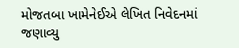મોજતબા ખામેનેઈએ લેખિત નિવેદનમાં જણાવ્યુ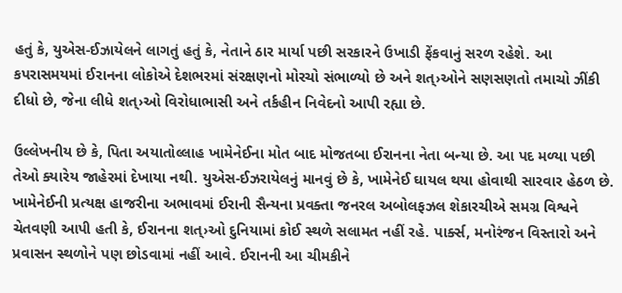હતું કે, યુએસ-ઈઝાયેલને લાગતું હતું કે, નેતાને ઠાર માર્યા પછી સરકારને ઉખાડી ફેંકવાનું સરળ રહેશે. આ કપરાસમયમાં ઈરાનના લોકોએ દેશભરમાં સંરક્ષણનો મોરચો સંભાળ્યો છે અને શત્›ઓને સણસણતો તમાચો ઝીંકી દીધો છે, જેના લીધે શત્›ઓ વિરોધાભાસી અને તર્કહીન નિવેદનો આપી રહ્યા છે.

ઉલ્લેખનીય છે કે, પિતા અયાતોલ્લાહ ખામેનેઈના મોત બાદ મોજતબા ઈરાનના નેતા બન્યા છે. આ પદ મળ્યા પછી તેઓ ક્યારેય જાહેરમાં દેખાયા નથી. યુએસ-ઈઝરાયેલનું માનવું છે કે, ખામેનેઈ ઘાયલ થયા હોવાથી સારવાર હેઠળ છે. ખામેનેઈની પ્રત્યક્ષ હાજરીના અભાવમાં ઈરાની સૈન્યના પ્રવક્તા જનરલ અબોલફઝલ શેકારચીએ સમગ્ર વિશ્વને ચેતવણી આપી હતી કે, ઈરાનના શત્›ઓ દુનિયામાં કોઈ સ્થળે સલામત નહીં રહે. પાર્ક્સ, મનોરંજન વિસ્તારો અને પ્રવાસન સ્થળોને પણ છોડવામાં નહીં આવે. ઈરાનની આ ચીમકીને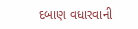દબાણ વધારવાની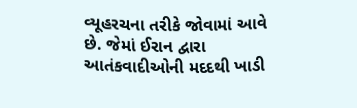વ્યૂહરચના તરીકે જોવામાં આવે છે. જેમાં ઈરાન દ્વારા આતંકવાદીઓની મદદથી ખાડી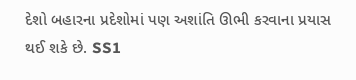દેશો બહારના પ્રદેશોમાં પણ અશાંતિ ઊભી કરવાના પ્રયાસ થઈ શકે છે. SS1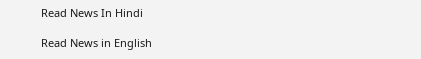Read News In Hindi

Read News in English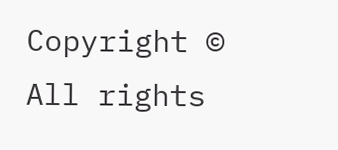Copyright © All rights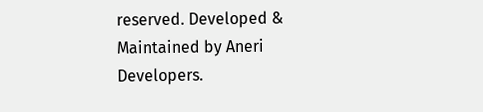reserved. Developed & Maintained by Aneri Developers.